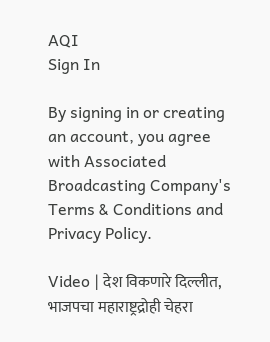AQI
Sign In

By signing in or creating an account, you agree with Associated Broadcasting Company's Terms & Conditions and Privacy Policy.

Video | देश विकणारे दिल्लीत, भाजपचा महाराष्ट्रद्रोही चेहरा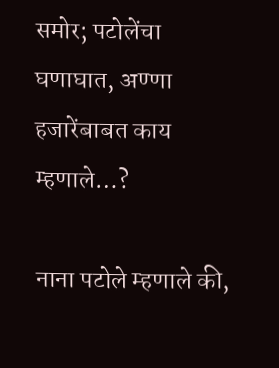समोर; पटोलेंचा घणाघात, अण्णा हजारेंबाबत काय म्हणाले…?

नाना पटोले म्हणाले की,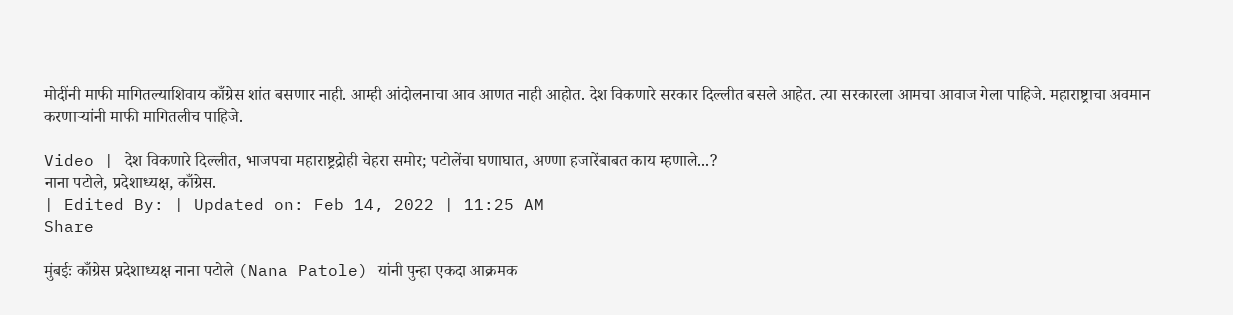मोदींनी माफी मागितल्याशिवाय काँग्रेस शांत बसणार नाही. आम्ही आंदोलनाचा आव आणत नाही आहोत. देश विकणारे सरकार दिल्लीत बसले आहेत. त्या सरकारला आमचा आवाज गेला पाहिजे. महाराष्ट्राचा अवमान करणाऱ्यांनी माफी मागितलीच पाहिजे.

Video | देश विकणारे दिल्लीत, भाजपचा महाराष्ट्रद्रोही चेहरा समोर; पटोलेंचा घणाघात, अण्णा हजारेंबाबत काय म्हणाले...?
नाना पटोले, प्रदेशाध्यक्ष, काँग्रेस.
| Edited By: | Updated on: Feb 14, 2022 | 11:25 AM
Share

मुंबईः काँग्रेस प्रदेशाध्यक्ष नाना पटोले (Nana Patole) यांनी पुन्हा एकदा आक्रमक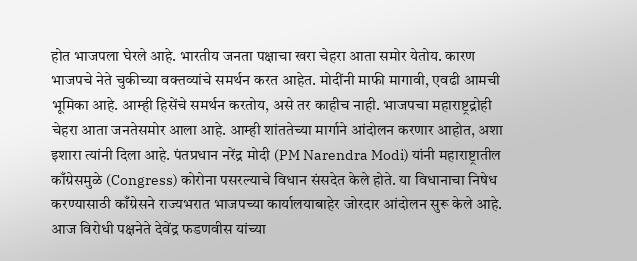होत भाजपला घेरले आहे. भारतीय जनता पक्षाचा खरा चेहरा आता समोर येतोय. कारण भाजपचे नेते चुकीच्या वक्तव्यांचे समर्थन करत आहेत. मोदींनी माफी मागावी, एवढी आमची भूमिका आहे. आम्ही हिसेंचे समर्थन करतोय, असे तर काहीच नाही. भाजपचा महाराष्ट्रद्रोही चेहरा आता जनतेसमोर आला आहे. आम्ही शांततेच्या मार्गाने आंदोलन करणार आहोत, अशा इशारा त्यांनी दिला आहे. पंतप्रधान नरेंद्र मोदी (PM Narendra Modi) यांनी महाराष्ट्रातील काँग्रेसमुळे (Congress) कोरोना पसरल्याचे विधान संसदेत केले होते. या विधानाचा निषेध करण्यासाठी काँग्रेसने राज्यभरात भाजपच्या कार्यालयाबाहेर जोरदार आंदोलन सुरू केले आहे. आज विरोधी पक्षनेते देवेंद्र फडणवीस यांच्या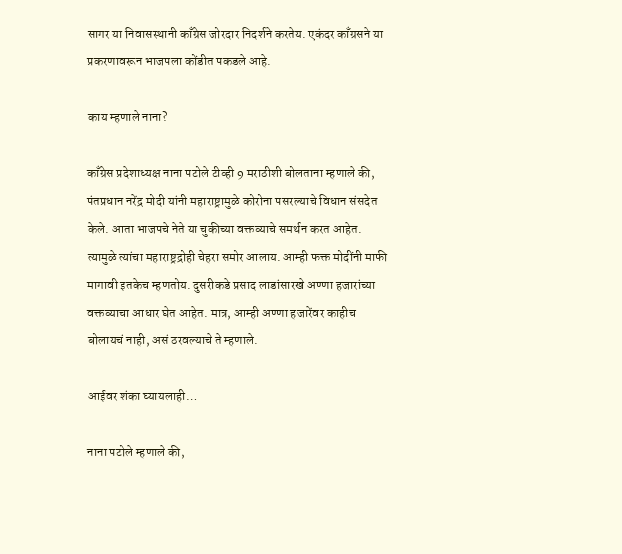सागर या निवासस्थानी काँग्रेस जोरदार निदर्शने करतेय. एकंदर काँग्रसने या प्रकरणावरून भाजपला कोंडीत पकडले आहे.

काय म्हणाले नाना?

काँग्रेस प्रदेशाध्यक्ष नाना पटोले टीव्ही 9 मराठीशी बोलताना म्हणाले की, पंतप्रधान नरेंद्र मोदी यांनी महाराष्ट्रामुळे कोरोना पसरल्याचे विधान संसदेत केले. आता भाजपचे नेते या चुकीच्या वक्तव्याचे समर्थन करत आहेत. त्यामुळे त्यांचा महाराष्ट्रद्रोही चेहरा समोर आलाय. आम्ही फक्त मोदींनी माफी मागावी इतकेच म्हणतोय. दुसरीकडे प्रसाद लाडांसारखे अण्णा हजारांच्या वक्तव्याचा आधार घेत आहेत. मात्र, आम्ही अण्णा हजारेंवर काहीच बोलायचं नाही, असं ठरवल्याचे ते म्हणाले.

आईवर शंका घ्यायलाही…

नाना पटोले म्हणाले की,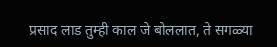प्रसाद लाड तुम्ही काल जे बोललात, ते सगळ्या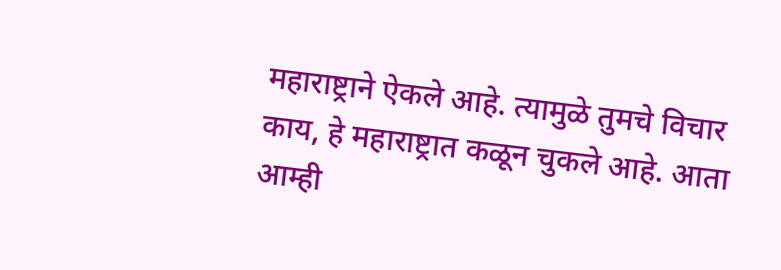महाराष्ट्राने ऐकले आहे. त्यामुळे तुमचे विचार काय, हे महाराष्ट्रात कळून चुकले आहे. आता आम्ही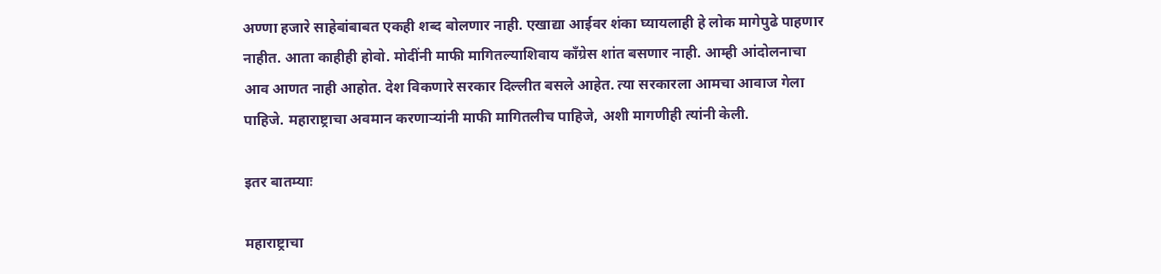अण्णा हजारे साहेबांबाबत एकही शब्द बोलणार नाही. एखाद्या आईवर शंका घ्यायलाही हे लोक मागेपुढे पाहणार नाहीत. आता काहीही होवो. मोदींनी माफी मागितल्याशिवाय काँग्रेस शांत बसणार नाही. आम्ही आंदोलनाचा आव आणत नाही आहोत. देश विकणारे सरकार दिल्लीत बसले आहेत. त्या सरकारला आमचा आवाज गेला पाहिजे. महाराष्ट्राचा अवमान करणाऱ्यांनी माफी मागितलीच पाहिजे, अशी मागणीही त्यांनी केली.

इतर बातम्याः

महाराष्ट्राचा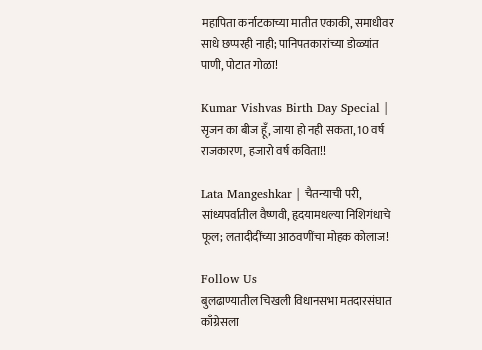महापिता कर्नाटकाच्या मातीत एकाकी, समाधीवर साधे छप्परही नाही; पानिपतकारांच्या डोळ्यांत पाणी, पोटात गोळा!

Kumar Vishvas Birth Day Special | सृजन का बीज हूँ, जाया हो नही सकता, 10 वर्ष राजकारण, हजारो वर्ष कविता!!

Lata Mangeshkar | चैतन्याची परी, सांध्यपर्वातील वैष्णवी, हृदयामधल्या निशिगंधाचे फूल; लतादीदींच्या आठवणींचा मोहक कोलाज!

Follow Us
बुलढाण्यातील चिखली विधानसभा मतदारसंघात काँग्रेसला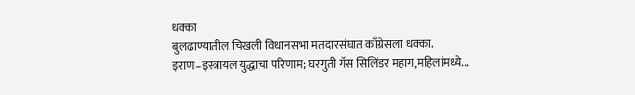धक्का
बुलढाण्यातील चिखली विधानसभा मतदारसंघात काँग्रेसला धक्का.
इराण–इस्त्रायल युद्धाचा परिणाम; घरगुती गॅस सिलिंडर महाग,महिलांमध्ये...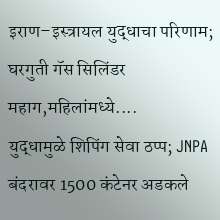इराण–इस्त्रायल युद्धाचा परिणाम; घरगुती गॅस सिलिंडर महाग,महिलांमध्ये....
युद्धामुळे शिपिंग सेवा ठप्प; JNPA बंदरावर 1500 कंटेनर अडकले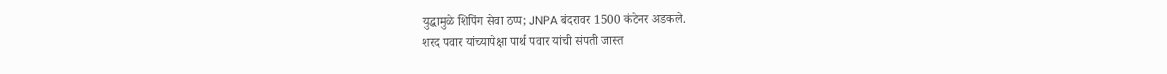युद्धामुळे शिपिंग सेवा ठप्प; JNPA बंदरावर 1500 कंटेनर अडकले.
शरद पवार यांच्यापेक्षा पार्थ पवार यांची संपती जास्त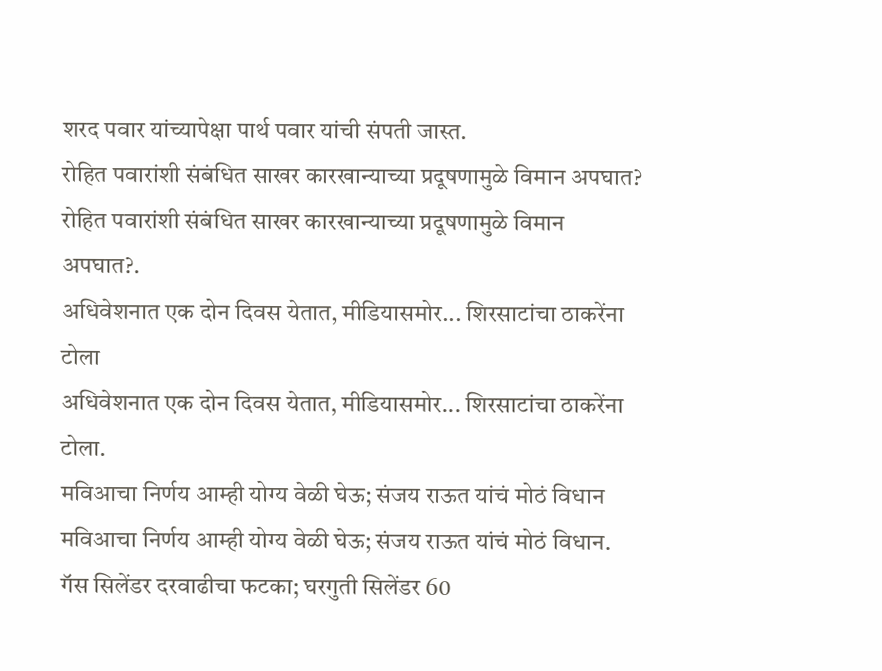शरद पवार यांच्यापेक्षा पार्थ पवार यांची संपती जास्त.
रोहित पवारांशी संबंधित साखर कारखान्याच्या प्रदूषणामुळे विमान अपघात?
रोहित पवारांशी संबंधित साखर कारखान्याच्या प्रदूषणामुळे विमान अपघात?.
अधिवेशनात एक दोन दिवस येतात, मीडियासमोर... शिरसाटांचा ठाकरेंना टोला
अधिवेशनात एक दोन दिवस येतात, मीडियासमोर... शिरसाटांचा ठाकरेंना टोला.
मविआचा निर्णय आम्ही योग्य वेळी घेऊ; संजय राऊत यांचं मोठं विधान
मविआचा निर्णय आम्ही योग्य वेळी घेऊ; संजय राऊत यांचं मोठं विधान.
गॅस सिलेंडर दरवाढीचा फटका; घरगुती सिलेंडर 60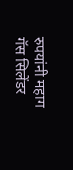रुपयांनी महाग
गॅस सिलेंडर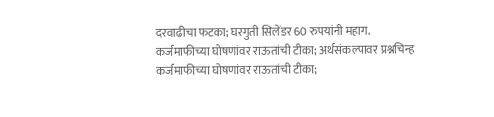दरवाढीचा फटका; घरगुती सिलेंडर 60 रुपयांनी महाग.
कर्जमाफीच्या घोषणांवर राऊतांची टीका; अर्थसंकल्पावर प्रश्नचिन्ह
कर्जमाफीच्या घोषणांवर राऊतांची टीका;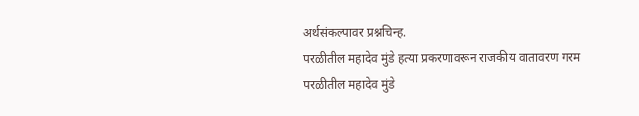अर्थसंकल्पावर प्रश्नचिन्ह.
परळीतील महादेव मुंडे हत्या प्रकरणावरून राजकीय वातावरण गरम
परळीतील महादेव मुंडे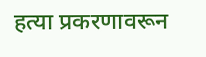हत्या प्रकरणावरून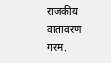राजकीय वातावरण गरम.